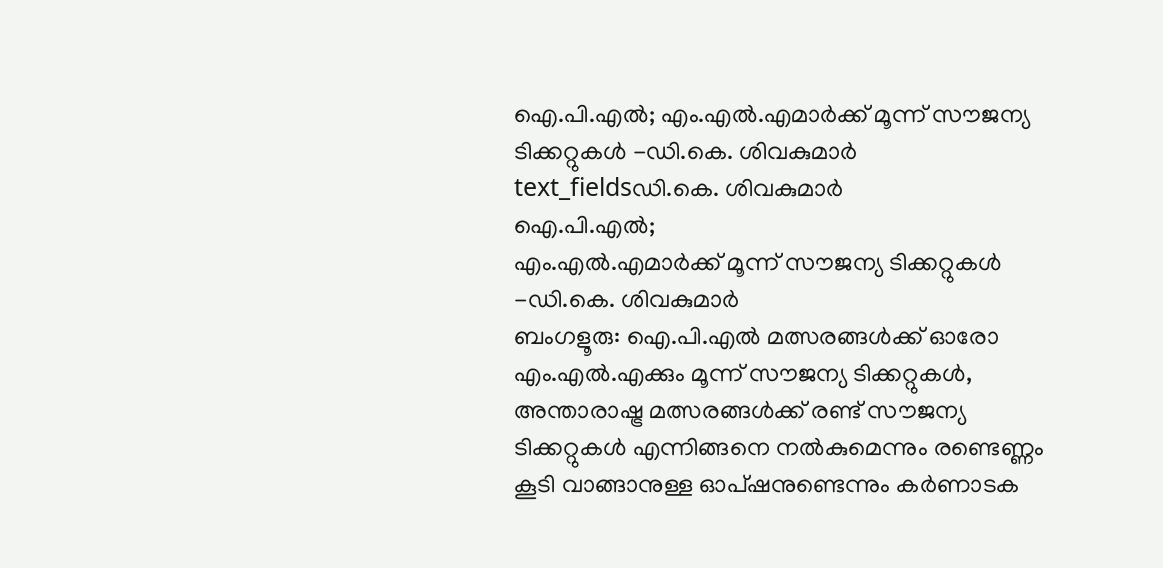ഐ.പി.എൽ; എം.എൽ.എമാർക്ക് മൂന്ന് സൗജന്യ ടിക്കറ്റുകൾ -ഡി.കെ. ശിവകുമാർ
text_fieldsഡി.കെ. ശിവകുമാർ
ഐ.പി.എൽ;
എം.എൽ.എമാർക്ക് മൂന്ന് സൗജന്യ ടിക്കറ്റുകൾ -ഡി.കെ. ശിവകുമാർ
ബംഗളൂരു: ഐ.പി.എൽ മത്സരങ്ങൾക്ക് ഓരോ എം.എൽ.എക്കും മൂന്ന് സൗജന്യ ടിക്കറ്റുകൾ, അന്താരാഷ്ട്ര മത്സരങ്ങൾക്ക് രണ്ട് സൗജന്യ ടിക്കറ്റുകൾ എന്നിങ്ങനെ നൽകുമെന്നും രണ്ടെണ്ണം കൂടി വാങ്ങാനുള്ള ഓപ്ഷനുണ്ടെന്നും കർണാടക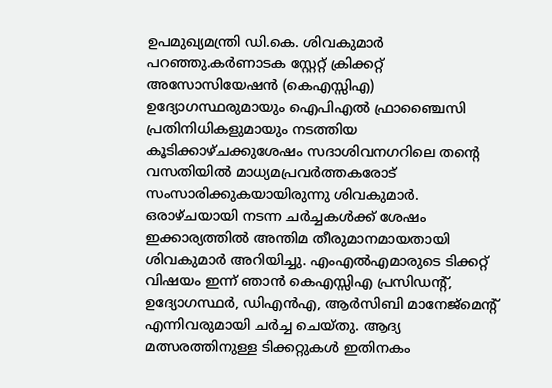ഉപമുഖ്യമന്ത്രി ഡി.കെ. ശിവകുമാർ പറഞ്ഞു.കർണാടക സ്റ്റേറ്റ് ക്രിക്കറ്റ് അസോസിയേഷൻ (കെഎസ്സിഎ) ഉദ്യോഗസ്ഥരുമായും ഐപിഎൽ ഫ്രാഞ്ചൈസി പ്രതിനിധികളുമായും നടത്തിയ കൂടിക്കാഴ്ചക്കുശേഷം സദാശിവനഗറിലെ തന്റെ വസതിയിൽ മാധ്യമപ്രവർത്തകരോട് സംസാരിക്കുകയായിരുന്നു ശിവകുമാർ. ഒരാഴ്ചയായി നടന്ന ചർച്ചകൾക്ക് ശേഷം ഇക്കാര്യത്തിൽ അന്തിമ തീരുമാനമായതായി ശിവകുമാർ അറിയിച്ചു. എംഎൽഎമാരുടെ ടിക്കറ്റ് വിഷയം ഇന്ന് ഞാൻ കെഎസ്സിഎ പ്രസിഡന്റ്, ഉദ്യോഗസ്ഥർ, ഡിഎൻഎ, ആർസിബി മാനേജ്മെന്റ് എന്നിവരുമായി ചർച്ച ചെയ്തു. ആദ്യ മത്സരത്തിനുള്ള ടിക്കറ്റുകൾ ഇതിനകം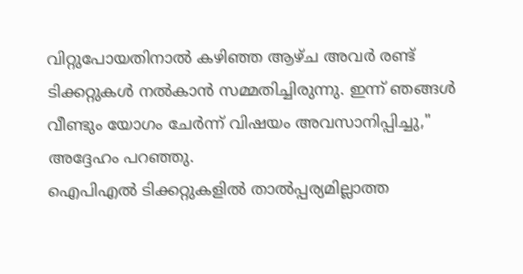വിറ്റുപോയതിനാൽ കഴിഞ്ഞ ആഴ്ച അവർ രണ്ട് ടിക്കറ്റുകൾ നൽകാൻ സമ്മതിച്ചിരുന്നു. ഇന്ന് ഞങ്ങൾ വീണ്ടും യോഗം ചേർന്ന് വിഷയം അവസാനിപ്പിച്ചു," അദ്ദേഹം പറഞ്ഞു.
ഐപിഎൽ ടിക്കറ്റുകളിൽ താൽപ്പര്യമില്ലാത്ത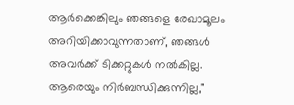ആർക്കെങ്കിലും ഞങ്ങളെ രേഖാമൂലം അറിയിക്കാവുന്നതാണ്, ഞങ്ങൾ അവർക്ക് ടിക്കറ്റുകൾ നൽകില്ല. ആരെയും നിർബന്ധിക്കുന്നില്ല,"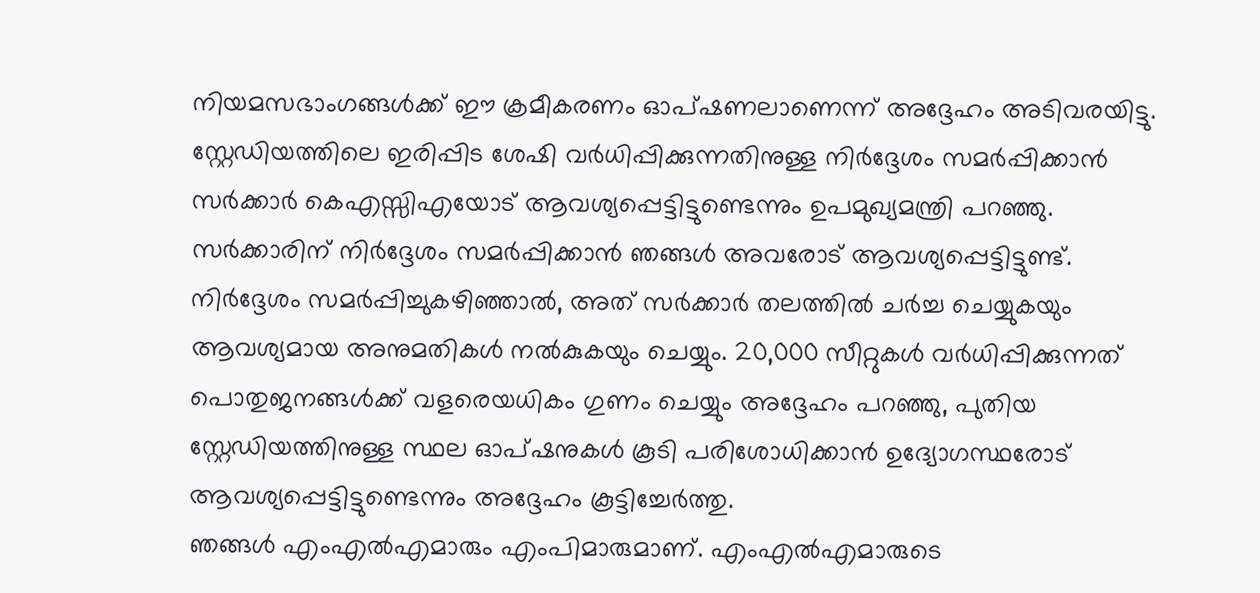നിയമസഭാംഗങ്ങൾക്ക് ഈ ക്രമീകരണം ഓപ്ഷണലാണെന്ന് അദ്ദേഹം അടിവരയിട്ടു. സ്റ്റേഡിയത്തിലെ ഇരിപ്പിട ശേഷി വർധിപ്പിക്കുന്നതിനുള്ള നിർദ്ദേശം സമർപ്പിക്കാൻ സർക്കാർ കെഎസ്സിഎയോട് ആവശ്യപ്പെട്ടിട്ടുണ്ടെന്നും ഉപമുഖ്യമന്ത്രി പറഞ്ഞു. സർക്കാരിന് നിർദ്ദേശം സമർപ്പിക്കാൻ ഞങ്ങൾ അവരോട് ആവശ്യപ്പെട്ടിട്ടുണ്ട്. നിർദ്ദേശം സമർപ്പിച്ചുകഴിഞ്ഞാൽ, അത് സർക്കാർ തലത്തിൽ ചർച്ച ചെയ്യുകയും ആവശ്യമായ അനുമതികൾ നൽകുകയും ചെയ്യും. 20,000 സീറ്റുകൾ വർധിപ്പിക്കുന്നത് പൊതുജനങ്ങൾക്ക് വളരെയധികം ഗുണം ചെയ്യും അദ്ദേഹം പറഞ്ഞു, പുതിയ സ്റ്റേഡിയത്തിനുള്ള സ്ഥല ഓപ്ഷനുകൾ കൂടി പരിശോധിക്കാൻ ഉദ്യോഗസ്ഥരോട് ആവശ്യപ്പെട്ടിട്ടുണ്ടെന്നും അദ്ദേഹം കൂട്ടിച്ചേർത്തു.
ഞങ്ങൾ എംഎൽഎമാരും എംപിമാരുമാണ്. എംഎൽഎമാരുടെ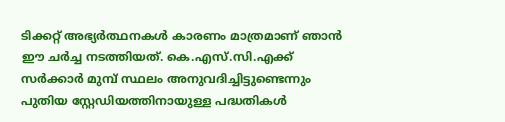ടിക്കറ്റ് അഭ്യർത്ഥനകൾ കാരണം മാത്രമാണ് ഞാൻ ഈ ചർച്ച നടത്തിയത്. കെ.എസ്.സി.എക്ക് സർക്കാർ മുമ്പ് സ്ഥലം അനുവദിച്ചിട്ടുണ്ടെന്നും പുതിയ സ്റ്റേഡിയത്തിനായുള്ള പദ്ധതികൾ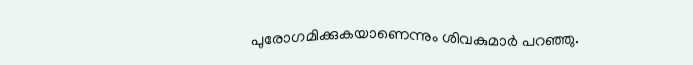പുരോഗമിക്കുകയാണെന്നും ശിവകുമാർ പറഞ്ഞു.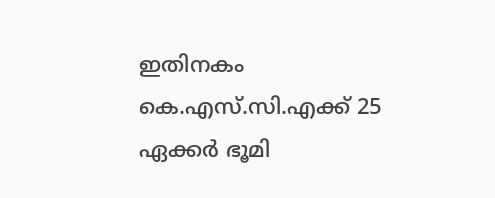ഇതിനകം കെ.എസ്.സി.എക്ക് 25 ഏക്കർ ഭൂമി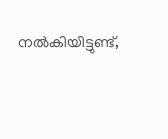നൽകിയിട്ടുണ്ട്,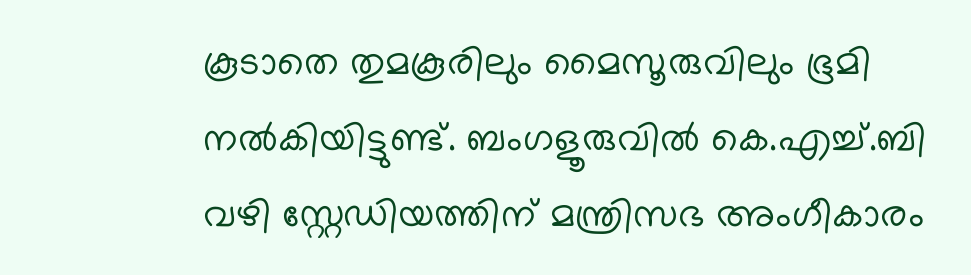കൂടാതെ തുമകൂരിലും മൈസൂരുവിലും ഭൂമി നൽകിയിട്ടുണ്ട്. ബംഗളൂരുവിൽ കെ.എച്ച്.ബി വഴി സ്റ്റേഡിയത്തിന് മന്ത്രിസഭ അംഗീകാരം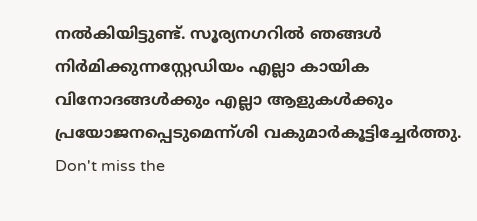നൽകിയിട്ടുണ്ട്. സൂര്യനഗറിൽ ഞങ്ങൾ നിർമിക്കുന്നസ്റ്റേഡിയം എല്ലാ കായിക വിനോദങ്ങൾക്കും എല്ലാ ആളുകൾക്കും പ്രയോജനപ്പെടുമെന്ന്ശി വകുമാർകൂട്ടിച്ചേർത്തു.
Don't miss the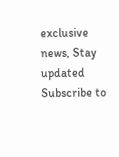exclusive news, Stay updated
Subscribe to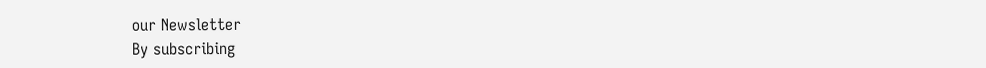our Newsletter
By subscribing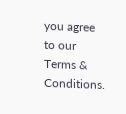you agree to our Terms & Conditions.